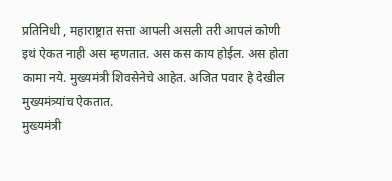प्रतिनिधी , महाराष्ट्रात सत्ता आपली असली तरी आपलं कोणी इथं ऐकत नाही अस म्हणतात. अस कस काय होईल. अस होता कामा नये. मुख्यमंत्री शिवसेनेचे आहेत. अजित पवार हे देखील मुख्यमंत्र्यांच ऐकतात.
मुख्यमंत्री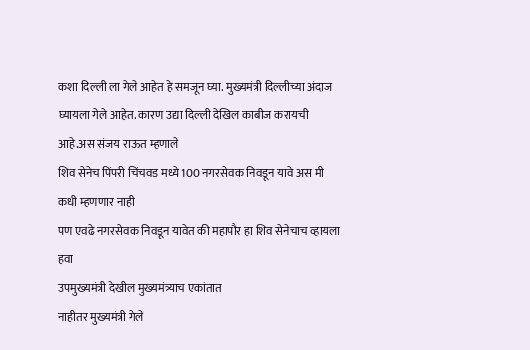कशा दिल्ली ला गेले आहेत हे समजून घ्या. मुख्यमंत्री दिल्लीच्या अंदाज घ्यायला गेले आहेत. कारण उद्या दिल्ली देखिल काबीज करायची आहे.अस संजय राऊत म्हणाले
शिव सेनेच पिंपरी चिंचवड मध्ये 100 नगरसेवक निवडून यावे अस मी कधी म्हणणार नाही
पण एवढे नगरसेवक निवडून यावेत की महापौर हा शिव सेनेचाच व्हायला हवा
उपमुख्यमंत्री देखील मुख्यमंत्र्याच एकांतात
नाहीतर मुख्यमंत्री गेले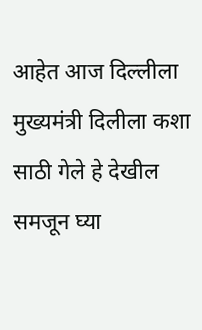आहेत आज दिल्लीला
मुख्यमंत्री दिलीला कशा साठी गेले हे देखील समजून घ्या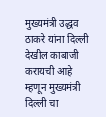मुख्यमंत्री उद्धव ठाकरे यांना दिल्ली देखील काबाजी करायची आहे म्हणून मुख्यमंत्री दिल्ली चा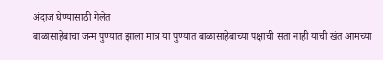अंदाज घेण्यासाठी गेलेत
बाळासाहेबाचा जन्म पुण्यात झाला मात्र या पुण्यात बाळासाहेबाच्या पक्षाची सता नाही याची खंत आमच्या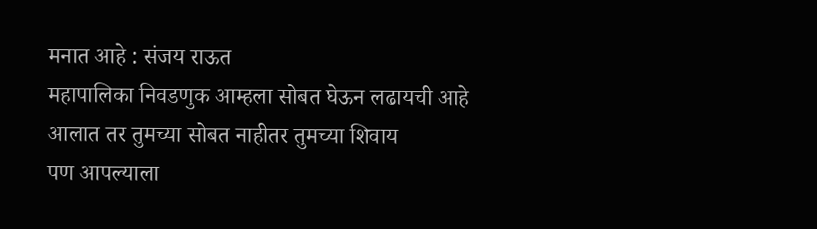मनात आहे : संजय राऊत
महापालिका निवडणुक आम्हला सोबत घेऊन लढायची आहे
आलात तर तुमच्या सोबत नाहीतर तुमच्या शिवाय
पण आपल्याला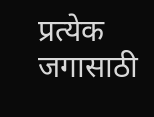प्रत्येक जगासाठी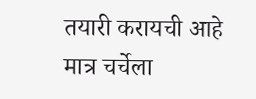तयारी करायची आहे
मात्र चर्चेला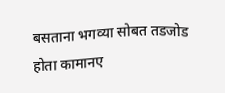बसताना भगव्या सोबत तडजोड होता कामानए